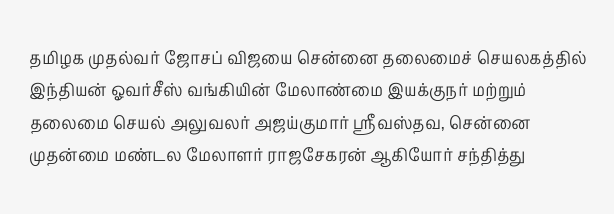தமிழக முதல்வர் ஜோசப் விஜயை சென்னை தலைமைச் செயலகத்தில் இந்தியன் ஓவர்சீஸ் வங்கியின் மேலாண்மை இயக்குநர் மற்றும் தலைமை செயல் அலுவலர் அஜய்குமார் ஸ்ரீவஸ்தவ, சென்னை முதன்மை மண்டல மேலாளர் ராஜசேகரன் ஆகியோர் சந்தித்து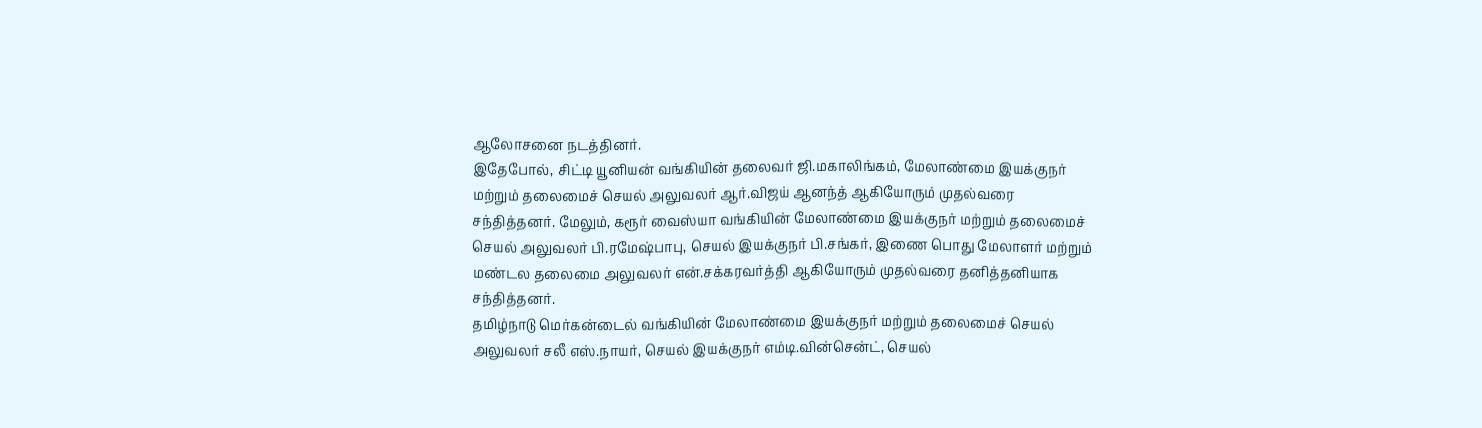ஆலோசனை நடத்தினர்.
இதேபோல், சிட்டி யூனியன் வங்கியின் தலைவர் ஜி.மகாலிங்கம், மேலாண்மை இயக்குநர் மற்றும் தலைமைச் செயல் அலுவலர் ஆர்.விஜய் ஆனந்த் ஆகியோரும் முதல்வரை சந்தித்தனர். மேலும், கரூர் வைஸ்யா வங்கியின் மேலாண்மை இயக்குநர் மற்றும் தலைமைச் செயல் அலுவலர் பி.ரமேஷ்பாபு, செயல் இயக்குநர் பி.சங்கர், இணை பொது மேலாளர் மற்றும் மண்டல தலைமை அலுவலர் என்.சக்கரவர்த்தி ஆகியோரும் முதல்வரை தனித்தனியாக சந்தித்தனர்.
தமிழ்நாடு மெர்கன்டைல் வங்கியின் மேலாண்மை இயக்குநர் மற்றும் தலைமைச் செயல் அலுவலர் சலீ எஸ்.நாயர், செயல் இயக்குநர் எம்டி.வின்சென்ட், செயல்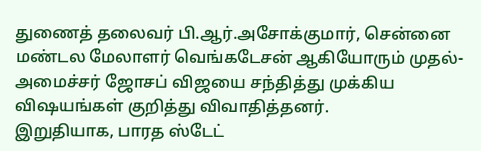துணைத் தலைவர் பி.ஆர்.அசோக்குமார், சென்னை மண்டல மேலாளர் வெங்கடேசன் ஆகியோரும் முதல்-அமைச்சர் ஜோசப் விஜயை சந்தித்து முக்கிய விஷயங்கள் குறித்து விவாதித்தனர்.
இறுதியாக, பாரத ஸ்டேட்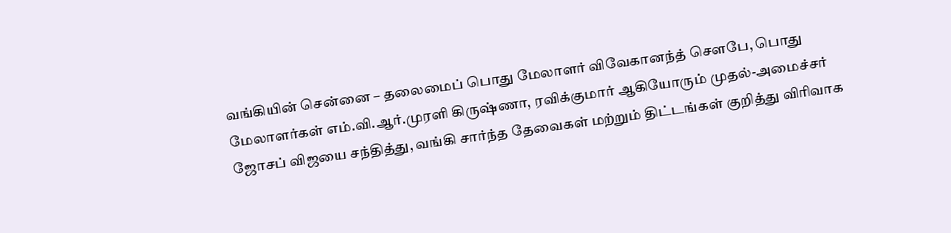வங்கியின் சென்னை – தலைமைப் பொது மேலாளர் விவேகானந்த் செளபே, பொது மேலாளர்கள் எம்.வி.ஆர்.முரளி கிருஷ்ணா, ரவிக்குமார் ஆகியோரும் முதல்-அமைச்சர் ஜோசப் விஜயை சந்தித்து, வங்கி சார்ந்த தேவைகள் மற்றும் திட்டங்கள் குறித்து விரிவாக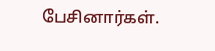பேசினார்கள்.